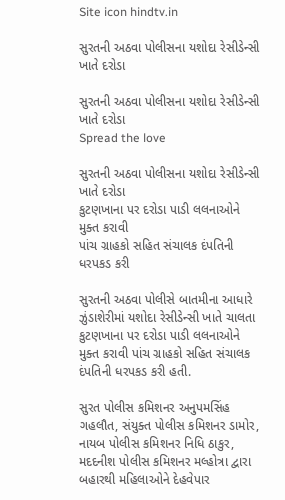Site icon hindtv.in

સુરતની અઠવા પોલીસના યશોદા રેસીડેન્સી ખાતે દરોડા

સુરતની અઠવા પોલીસના યશોદા રેસીડેન્સી ખાતે દરોડા
Spread the love

સુરતની અઠવા પોલીસના યશોદા રેસીડેન્સી ખાતે દરોડા
કુટણખાના પર દરોડા પાડી લલનાઓને મુક્ત કરાવી
પાંચ ગ્રાહકો સહિત સંચાલક દંપતિની ધરપકડ કરી

સુરતની અઠવા પોલીસે બાતમીના આધારે ઝુંડાશેરીમાં યશોદા રેસીડેન્સી ખાતે ચાલતા કુટણખાના પર દરોડા પાડી લલનાઓને મુક્ત કરાવી પાંચ ગ્રાહકો સહિત સંચાલક દંપતિની ધરપકડ કરી હતી.

સુરત પોલીસ કમિશનર અનુપમસિંહ ગહલૌત, સંયુક્ત પોલીસ કમિશનર ડામોર, નાયબ પોલીસ કમિશનર નિધિ ઠાકુર, મદદનીશ પોલીસ કમિશનર મલ્હોત્રા દ્વારા બહારથી મહિલાઓને દેહવેપાર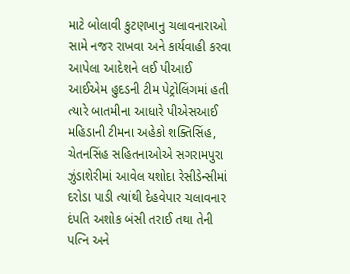માટે બોલાવી કુટણખાનુ ચલાવનારાઓ સામે નજર રાખવા અને કાર્યવાહી કરવા આપેલા આદેશને લઈ પીઆઈ આઈએમ હુદડની ટીમ પેટ્રોલિંગમાં હતી ત્યારે બાતમીના આધારે પીએસઆઈ મહિડાની ટીમના અહેકો શક્તિસિંહ, ચેતનસિંહ સહિતનાઓએ સગરામપુરા ઝુંડાશેરીમાં આવેલ યશોદા રેસીડેન્સીમાં દરોડા પાડી ત્યાંથી દેહવેપાર ચલાવનાર દંપતિ અશોક બંસી તરાઈ તથા તેની પત્નિ અને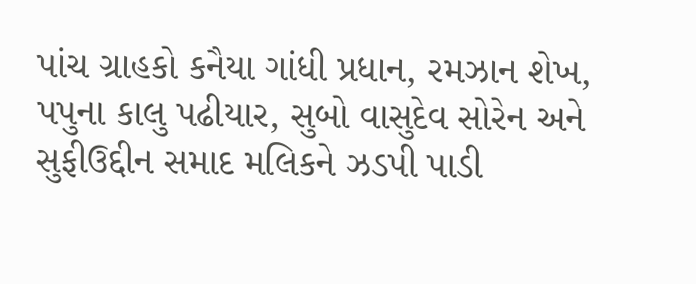પાંચ ગ્રાહકો કનૈયા ગાંધી પ્રધાન, રમઝાન શેખ, પપુના કાલુ પઢીયાર, સુબો વાસુદેવ સોરેન અને સુફીઉદ્દીન સમાદ મલિકને ઝડપી પાડી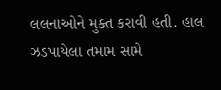લલનાઓને મુક્ત કરાવી હતી. હાલ ઝડપાયેલા તમામ સામે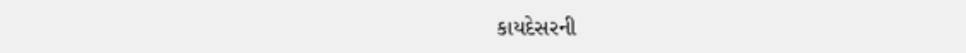કાયદેસરની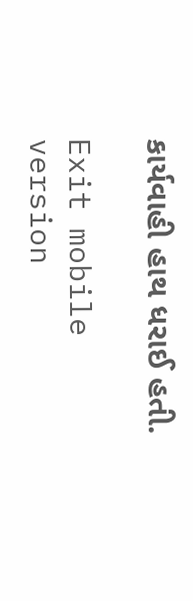કાર્યવાહી હાથ ધરાઈ હતી.

Exit mobile version